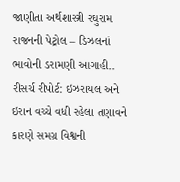જાણીતા અર્થશાસ્ત્રી રઘુરામ રાજનની પેટ્રોલ – ડિઝલનાં ભાવોની ડરામણી આગાહી..
રીસર્ચ રીપોર્ટ: ઇઝરાયલ અને ઇરાન વચ્ચે વધી રહેલા તણાવને કારણે સમગ્ર વિશ્વની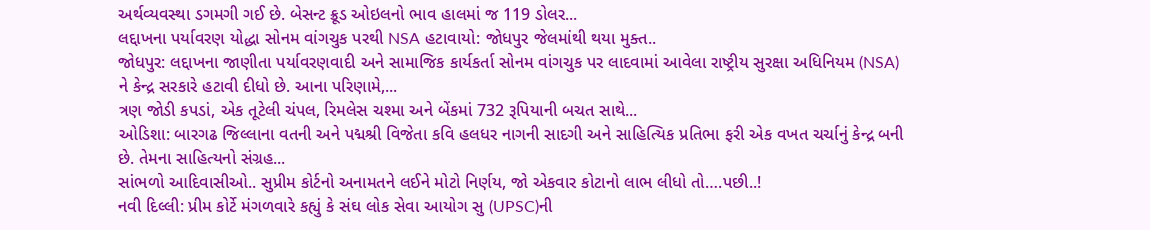અર્થવ્યવસ્થા ડગમગી ગઈ છે. બેસન્ટ ક્રૂડ ઓઇલનો ભાવ હાલમાં જ 119 ડોલર...
લદ્દાખના પર્યાવરણ યોદ્ધા સોનમ વાંગચુક પરથી NSA હટાવાયો: જોધપુર જેલમાંથી થયા મુક્ત..
જોધપુર: લદ્દાખના જાણીતા પર્યાવરણવાદી અને સામાજિક કાર્યકર્તા સોનમ વાંગચુક પર લાદવામાં આવેલા રાષ્ટ્રીય સુરક્ષા અધિનિયમ (NSA) ને કેન્દ્ર સરકારે હટાવી દીધો છે. આના પરિણામે,...
ત્રણ જોડી કપડાં, એક તૂટેલી ચંપલ, રિમલેસ ચશ્મા અને બેંકમાં 732 રૂપિયાની બચત સાથે...
ઓડિશા: બારગઢ જિલ્લાના વતની અને પદ્મશ્રી વિજેતા કવિ હલધર નાગની સાદગી અને સાહિત્યિક પ્રતિભા ફરી એક વખત ચર્ચાનું કેન્દ્ર બની છે. તેમના સાહિત્યનો સંગ્રહ...
સાંભળો આદિવાસીઓ.. સુપ્રીમ કોર્ટનો અનામતને લઈને મોટો નિર્ણય, જો એકવાર કોટાનો લાભ લીધો તો….પછી..!
નવી દિલ્લી: પ્રીમ કોર્ટે મંગળવારે કહ્યું કે સંઘ લોક સેવા આયોગ સુ (UPSC)ની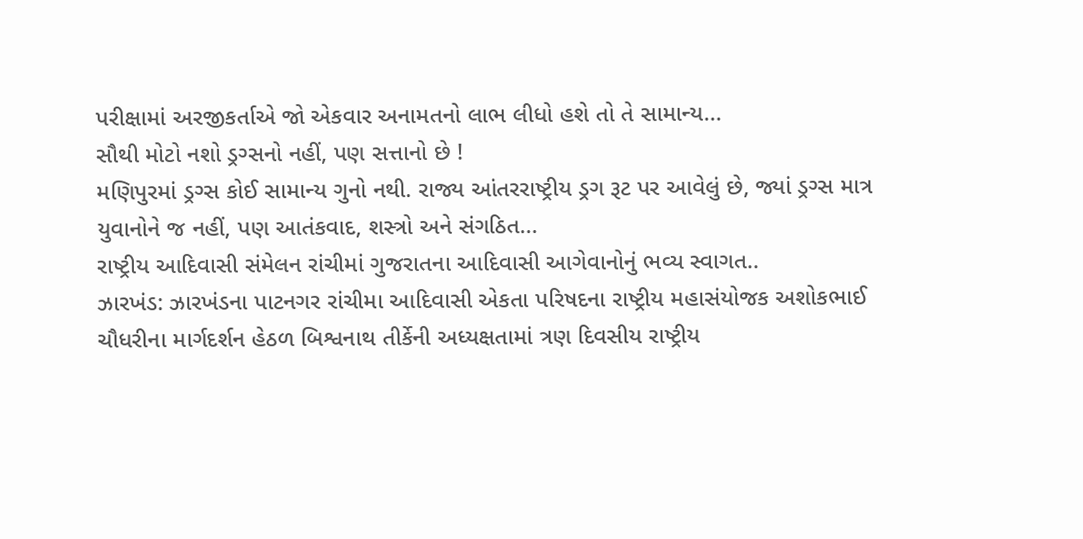પરીક્ષામાં અરજીકર્તાએ જો એકવાર અનામતનો લાભ લીધો હશે તો તે સામાન્ય...
સૌથી મોટો નશો ડ્રગ્સનો નહીં, પણ સત્તાનો છે !
મણિપુરમાં ડ્રગ્સ કોઈ સામાન્ય ગુનો નથી. રાજ્ય આંતરરાષ્ટ્રીય ડ્રગ રૂટ પર આવેલું છે, જ્યાં ડ્રગ્સ માત્ર યુવાનોને જ નહીં, પણ આતંકવાદ, શસ્ત્રો અને સંગઠિત...
રાષ્ટ્રીય આદિવાસી સંમેલન રાંચીમાં ગુજરાતના આદિવાસી આગેવાનોનું ભવ્ય સ્વાગત..
ઝારખંડ: ઝારખંડના પાટનગર રાંચીમા આદિવાસી એકતા પરિષદના રાષ્ટ્રીય મહાસંયોજક અશોકભાઈ ચૌધરીના માર્ગદર્શન હેઠળ બિશ્વનાથ તીર્કેની અધ્યક્ષતામાં ત્રણ દિવસીય રાષ્ટ્રીય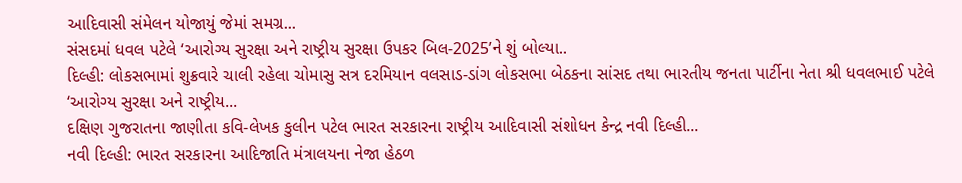આદિવાસી સંમેલન યોજાયું જેમાં સમગ્ર...
સંસદમાં ધવલ પટેલે ‘આરોગ્ય સુરક્ષા અને રાષ્ટ્રીય સુરક્ષા ઉપકર બિલ-2025’ને શું બોલ્યા..
દિલ્હી: લોકસભામાં શુક્રવારે ચાલી રહેલા ચોમાસુ સત્ર દરમિયાન વલસાડ-ડાંગ લોકસભા બેઠકના સાંસદ તથા ભારતીય જનતા પાર્ટીના નેતા શ્રી ધવલભાઈ પટેલે ‘આરોગ્ય સુરક્ષા અને રાષ્ટ્રીય...
દક્ષિણ ગુજરાતના જાણીતા કવિ-લેખક કુલીન પટેલ ભારત સરકારના રાષ્ટ્રીય આદિવાસી સંશોધન કેન્દ્ર નવી દિલ્હી...
નવી દિલ્હી: ભારત સરકારના આદિજાતિ મંત્રાલયના નેજા હેઠળ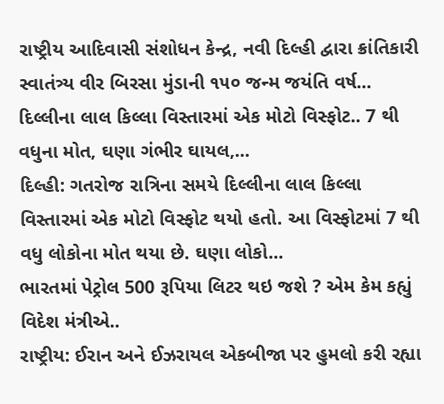રાષ્ટ્રીય આદિવાસી સંશોધન કેન્દ્ર, નવી દિલ્હી દ્વારા ક્રાંતિકારી સ્વાતંત્ર્ય વીર બિરસા મુંડાની ૧૫૦ જન્મ જયંતિ વર્ષ...
દિલ્લીના લાલ કિલ્લા વિસ્તારમાં એક મોટો વિસ્ફોટ.. 7 થી વધુના મોત, ઘણા ગંભીર ઘાયલ,...
દિલ્હી: ગતરોજ રાત્રિના સમયે દિલ્લીના લાલ કિલ્લા વિસ્તારમાં એક મોટો વિસ્ફોટ થયો હતો. આ વિસ્ફોટમાં 7 થી વધુ લોકોના મોત થયા છે. ઘણા લોકો...
ભારતમાં પેટ્રોલ 500 રૂપિયા લિટર થઇ જશે ? એમ કેમ કહ્યું વિદેશ મંત્રીએ..
રાષ્ટ્રીય: ઈરાન અને ઈઝરાયલ એકબીજા પર હુમલો કરી રહ્યા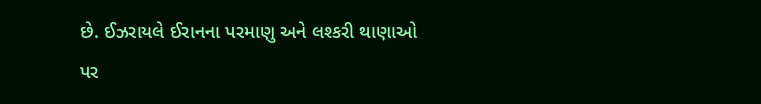છે. ઈઝરાયલે ઈરાનના પરમાણુ અને લશ્કરી થાણાઓ પર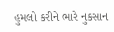હુમલો કરીને ભારે નુકસાન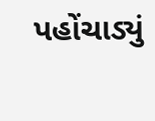પહોંચાડ્યું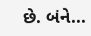છે. બંને...